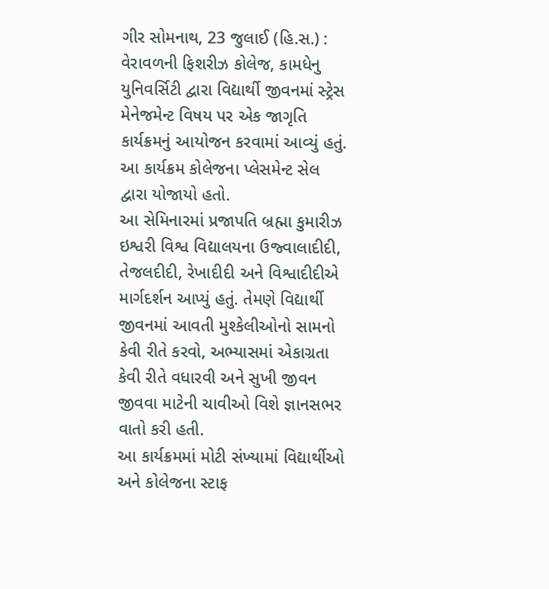ગીર સોમનાથ, 23 જુલાઈ (હિ.સ.) : વેરાવળની ફિશરીઝ કોલેજ, કામધેનુ યુનિવર્સિટી દ્વારા વિદ્યાર્થી જીવનમાં સ્ટ્રેસ મેનેજમેન્ટ વિષય પર એક જાગૃતિ કાર્યક્રમનું આયોજન કરવામાં આવ્યું હતું. આ કાર્યક્રમ કોલેજના પ્લેસમેન્ટ સેલ દ્વારા યોજાયો હતો.
આ સેમિનારમાં પ્રજાપતિ બ્રહ્મા કુમારીઝ ઇશ્વરી વિશ્વ વિદ્યાલયના ઉજ્વાલાદીદી, તેજલદીદી, રેખાદીદી અને વિશ્વાદીદીએ માર્ગદર્શન આપ્યું હતું. તેમણે વિદ્યાર્થી જીવનમાં આવતી મુશ્કેલીઓનો સામનો કેવી રીતે કરવો, અભ્યાસમાં એકાગ્રતા કેવી રીતે વધારવી અને સુખી જીવન જીવવા માટેની ચાવીઓ વિશે જ્ઞાનસભર વાતો કરી હતી.
આ કાર્યક્રમમાં મોટી સંખ્યામાં વિદ્યાર્થીઓ અને કોલેજના સ્ટાફ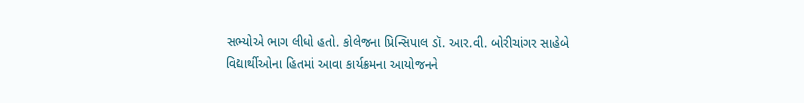સભ્યોએ ભાગ લીધો હતો. કોલેજના પ્રિન્સિપાલ ડૉ. આર.વી. બોરીચાંગર સાહેબે વિદ્યાર્થીઓના હિતમાં આવા કાર્યક્રમના આયોજનને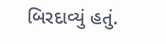બિરદાવ્યું હતું.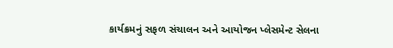કાર્યક્રમનું સફળ સંચાલન અને આયોજન પ્લેસમેન્ટ સેલના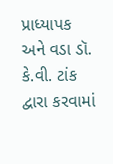પ્રાધ્યાપક અને વડા ડૉ. કે.વી. ટાંક દ્વારા કરવામાં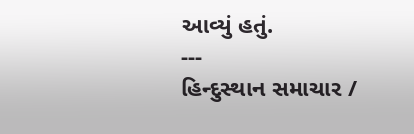આવ્યું હતું.
---
હિન્દુસ્થાન સમાચાર /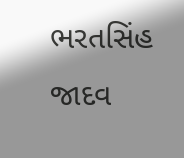ભરતસિંહ જાદવ